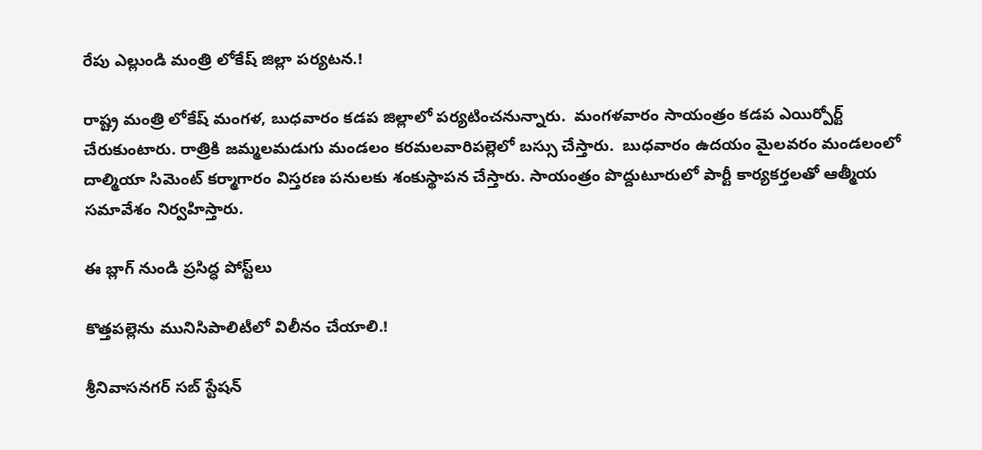రేపు ఎల్లుండి మంత్రి లోకేష్ జిల్లా పర్యటన.!

రాష్ట్ర మంత్రి లోకేష్ మంగళ, బుధవారం కడప జిల్లాలో పర్యటించనున్నారు.  మంగళవారం సాయంత్రం కడప ఎయిర్పోర్ట్  చేరుకుంటారు. రాత్రికి జమ్మలమడుగు మండలం కరమలవారిపల్లెలో బస్సు చేస్తారు.  బుధవారం ఉదయం మైలవరం మండలంలో దాల్మియా సిమెంట్ కర్మాగారం విస్తరణ పనులకు శంకుస్థాపన చేస్తారు. సాయంత్రం పొద్దుటూరులో పార్టీ కార్యకర్తలతో ఆత్మీయ సమావేశం నిర్వహిస్తారు.

ఈ బ్లాగ్ నుండి ప్రసిద్ధ పోస్ట్‌లు

కొత్తపల్లెను మునిసిపాలిటీలో విలీనం చేయాలి.!

శ్రీనివాసనగర్ సబ్ స్టేషన్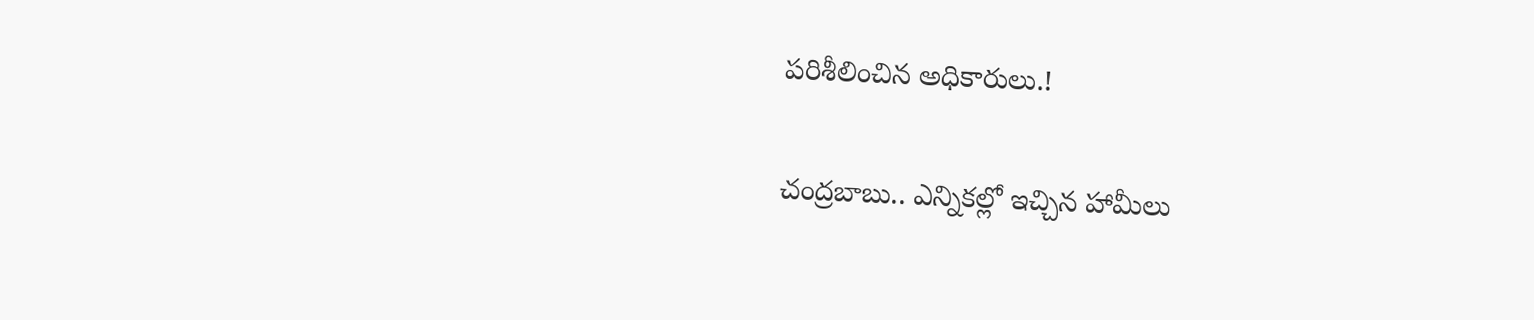పరిశీలించిన అధికారులు.!

చంద్రబాబు.. ఎన్నికల్లో ఇచ్చిన హామీలు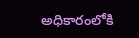అధికారంలోకి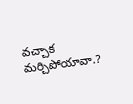వచ్చాక మర్చిపోయావా.?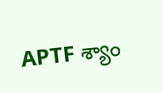APTF శ్యాం